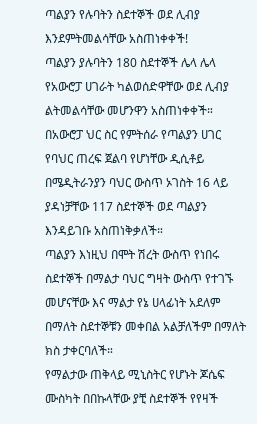ጣልያን የሉባትን ስደተኞች ወደ ሊብያ እንደምትመልሳቸው አስጠነቀቀች!
ጣልያን ያሉባትን 180 ስደተኞች ሌላ ሌላ የአውሮፓ ሀገራት ካልወሰድዋቸው ወደ ሊብያ ልትመልሳቸው መሆንዋን አስጠነቀቀች።
በአውሮፓ ህር ስር የምትሰራ የጣልያን ሀገር የባህር ጠረፍ ጀልባ የሆነቸው ዲሲቶይ በሜዲትራንያን ባህር ውስጥ ኦገስት 16 ላይ ያዳነቻቸው 117 ስደተኞች ወደ ጣልያን እንዳይገቡ አስጠነቅቃለች።
ጣልያን እነዚህ በሞት ሽረት ውስጥ የነበሩ ስደተኞች በማልታ ባህር ግዛት ውስጥ የተገኙ መሆናቸው እና ማልታ የኔ ሀላፊነት አደለም በማለት ስደተኞቹን መቀበል አልቻለችም በማለት ክስ ታቀርባለች።
የማልታው ጠቅላይ ሚኒስትር የሆኑት ጆሴፍ ሙስካት በበኩላቸው ያቺ ስደተኞች የየዛች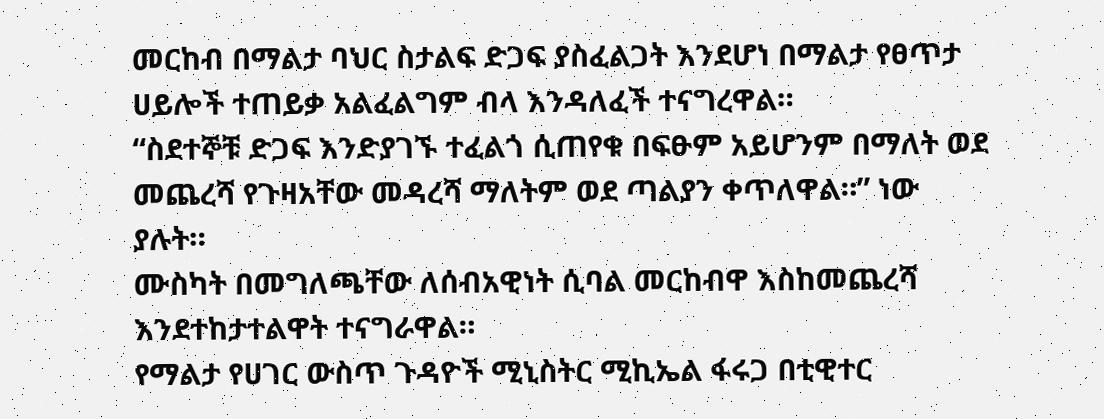መርከብ በማልታ ባህር ስታልፍ ድጋፍ ያስፈልጋት እንደሆነ በማልታ የፀጥታ ሀይሎች ተጠይቃ አልፈልግም ብላ እንዳለፈች ተናግረዋል።
“ስደተኞቹ ድጋፍ እንድያገኙ ተፈልጎ ሲጠየቁ በፍፁም አይሆንም በማለት ወደ መጨረሻ የጉዛአቸው መዳረሻ ማለትም ወደ ጣልያን ቀጥለዋል።” ነው ያሉት።
ሙስካት በመግለጫቸው ለሰብአዊነት ሲባል መርከብዋ እስከመጨረሻ እንደተከታተልዋት ተናግራዋል።
የማልታ የሀገር ውስጥ ጉዳዮች ሚኒስትር ሚኪኤል ፋሩጋ በቲዊተር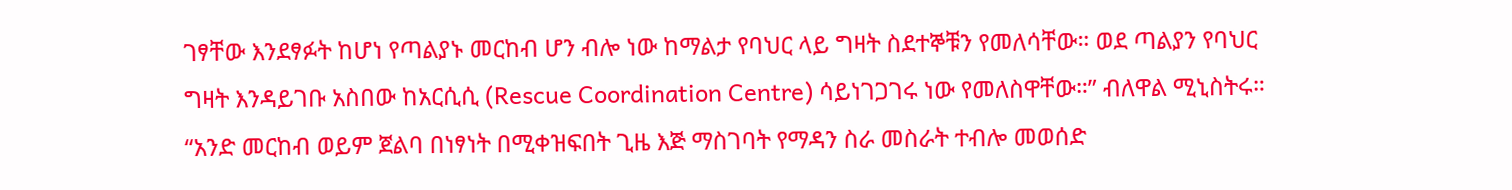ገፃቸው እንደፃፉት ከሆነ የጣልያኑ መርከብ ሆን ብሎ ነው ከማልታ የባህር ላይ ግዛት ስደተኞቹን የመለሳቸው። ወደ ጣልያን የባህር ግዛት እንዳይገቡ አስበው ከአርሲሲ (Rescue Coordination Centre) ሳይነገጋገሩ ነው የመለስዋቸው።” ብለዋል ሚኒስትሩ።
“አንድ መርከብ ወይም ጀልባ በነፃነት በሚቀዝፍበት ጊዜ እጅ ማስገባት የማዳን ስራ መስራት ተብሎ መወሰድ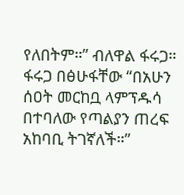የለበትም።” ብለዋል ፋሩጋ።
ፋሩጋ በፅሁፋቸው “በአሁን ሰዐት መርከቧ ላምፕዱሳ በተባለው የጣልያን ጠረፍ አከባቢ ትገኛለች።”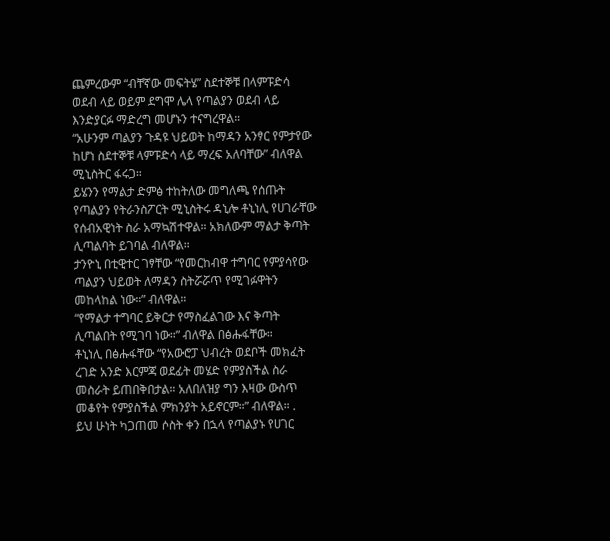ጨምረውም “ብቸኛው መፍትሄ” ስደተኞቹ በላምፑድሳ ወደብ ላይ ወይም ደግሞ ሌላ የጣልያን ወደብ ላይ እንድያርፉ ማድረግ መሆኑን ተናግረዋል።
“አሁንም ጣልያን ጉዳዩ ህይወት ከማዳን አንፃር የምታየው ከሆነ ስደተኞቹ ላምፑድሳ ላይ ማረፍ አለባቸው” ብለዋል ሚኒስትር ፋሩጋ።
ይሄንን የማልታ ድምፅ ተከትለው መግለጫ የሰጡት የጣልያን የትራንስፖርት ሚኒስትሩ ዳኒሎ ቶኒነሊ የሀገራቸው የሰብአዊነት ስራ አማኳሽተዋል። አክለውም ማልታ ቅጣት ሊጣልባት ይገባል ብለዋል።
ታንዮኒ በቲዊተር ገፃቸው “የመርከብዋ ተግባር የምያሳየው ጣልያን ህይወት ለማዳን ስትሯሯጥ የሚገፉዋትን መከላከል ነው።” ብለዋል።
“የማልታ ተግባር ይቅርታ የማስፈልገው እና ቅጣት ሊጣልበት የሚገባ ነው።” ብለዋል በፅሑፋቸው።
ቶኒነሊ በፅሑፋቸው “የአውሮፓ ህብረት ወደቦች መክፈት ረገድ አንድ እርምጃ ወደፊት መሄድ የምያስችል ስራ መስራት ይጠበቅበታል። አለበለዝያ ግን እዛው ውስጥ መቆየት የምያስችል ምክንያት አይኖርም።” ብለዋል። .
ይህ ሁነት ካጋጠመ ሶስት ቀን በኋላ የጣልያኑ የሀገር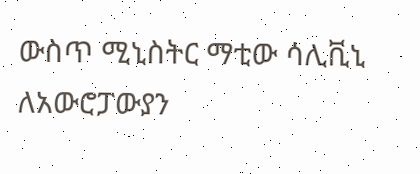ውስጥ ሚኒስትር ማቲው ሳሊቪኒ ለአውሮፓውያን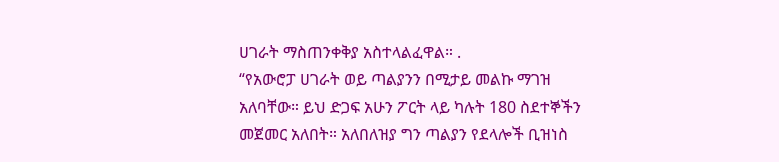ሀገራት ማስጠንቀቅያ አስተላልፈዋል። .
“የአውሮፓ ሀገራት ወይ ጣልያንን በሚታይ መልኩ ማገዝ አለባቸው። ይህ ድጋፍ አሁን ፖርት ላይ ካሉት 180 ስደተኞችን መጀመር አለበት። አለበለዝያ ግን ጣልያን የደላሎች ቢዝነስ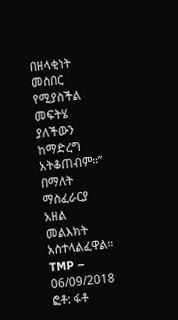በዘላቂነት መስበር የሚያስችል መፍትሄ ያለችውን ከማድረግ አትቆጠብም።” በማለት ማስፈራርያ አዘል መልእክት አስተላልፈዋል።
TMP – 06/09/2018
ፎቶ: ፋቶ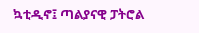ኳቲዲኖ፤ ጣልያናዊ ፓትሮል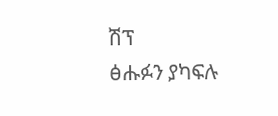ሽፕ
ፅሑፉን ያካፍሉ